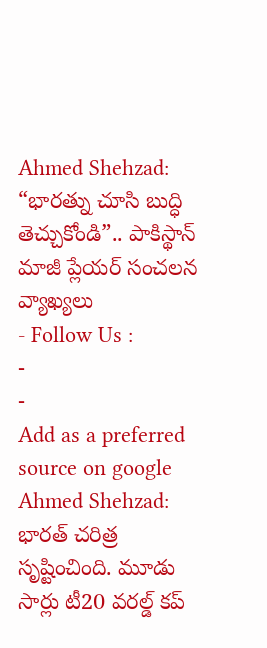Ahmed Shehzad: “భారత్ను చూసి బుద్ధి తెచ్చుకోండి”.. పాకిస్థాన్ మాజీ ప్లేయర్ సంచలన వ్యాఖ్యలు
- Follow Us :
-
-
Add as a preferred
source on google
Ahmed Shehzad: భారత్ చరిత్ర సృష్టించింది. మూడు సార్లు టీ20 వరల్డ్ కప్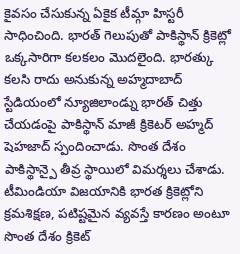కైవసం చేసుకున్న ఏకైక టీమ్గా హిస్టరీ సాధించింది. భారత్ గెలుపుతో పాకిస్థాన్ క్రికెట్లో ఒక్కసారిగా కలకలం మొదలైంది. భారత్కు కలసి రాదు అనుకున్న అహ్మదాబాద్ స్టేడియంలో న్యూజిలాండ్ను భారత్ చిత్తు చేయడంపై పాకిస్థాన్ మాజీ క్రికెటర్ అహ్మద్ షెహజాద్ స్పందించాడు. సొంత దేశం పాకిస్థాన్పై తీవ్ర స్థాయిలో విమర్శలు చేశాడు. టీమిండియా విజయానికి భారత క్రికెట్లోని క్రమశిక్షణ, పటిష్టమైన వ్యవస్తే కారణం అంటూ సొంత దేశం క్రికెట్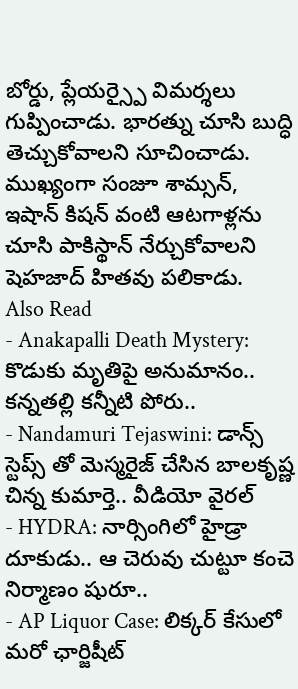బోర్డు, ప్లేయర్స్పై విమర్శలు గుప్పించాడు. భారత్ను చూసి బుద్ధి తెచ్చుకోవాలని సూచించాడు. ముఖ్యంగా సంజూ శామ్సన్, ఇషాన్ కిషన్ వంటి ఆటగాళ్లను చూసి పాకిస్థాన్ నేర్చుకోవాలని షెహజాద్ హితవు పలికాడు.
Also Read
- Anakapalli Death Mystery: కొడుకు మృతిపై అనుమానం.. కన్నతల్లి కన్నీటి పోరు..
- Nandamuri Tejaswini: డాన్స్ స్టెప్స్ తో మెస్మరైజ్ చేసిన బాలకృష్ణ చిన్న కుమార్తె.. వీడియో వైరల్
- HYDRA: నార్సింగిలో హైడ్రా దూకుడు.. ఆ చెరువు చుట్టూ కంచె నిర్మాణం షురూ..
- AP Liquor Case: లిక్కర్ కేసులో మరో ఛార్జిషీట్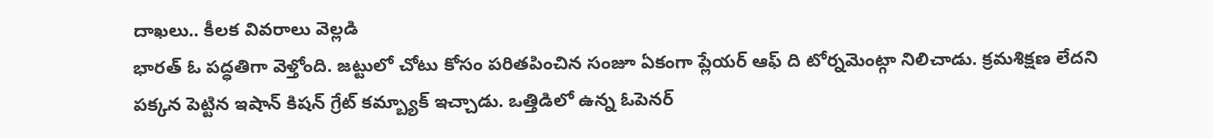దాఖలు.. కీలక వివరాలు వెల్లడి
భారత్ ఓ పద్ధతిగా వెళ్తోంది. జట్టులో చోటు కోసం పరితపించిన సంజూ ఏకంగా ప్లేయర్ ఆఫ్ ది టోర్నమెంట్గా నిలిచాడు. క్రమశిక్షణ లేదని పక్కన పెట్టిన ఇషాన్ కిషన్ గ్రేట్ కమ్బ్యాక్ ఇచ్చాడు. ఒత్తిడిలో ఉన్న ఓపెనర్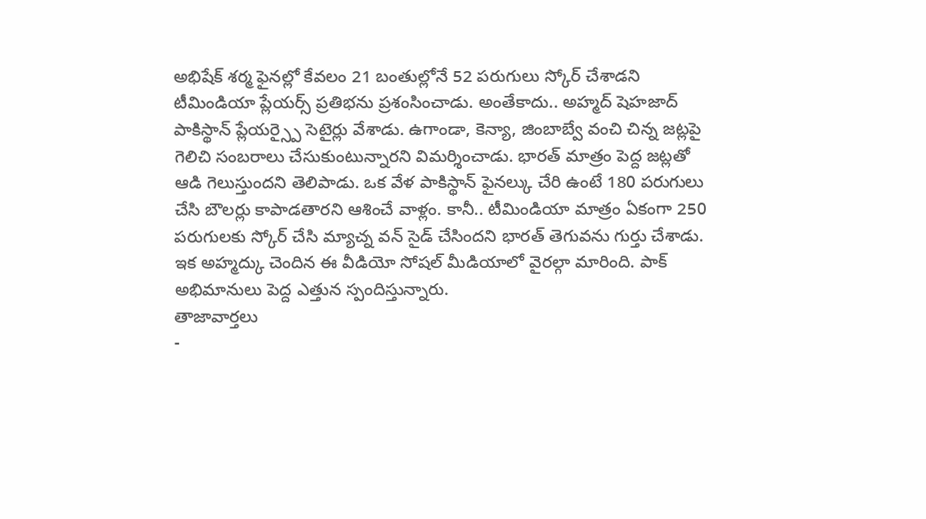అభిషేక్ శర్మ ఫైనల్లో కేవలం 21 బంతుల్లోనే 52 పరుగులు స్కోర్ చేశాడని టీమిండియా ప్లేయర్స్ ప్రతిభను ప్రశంసించాడు. అంతేకాదు.. అహ్మద్ షెహజాద్ పాకిస్థాన్ ప్లేయర్స్పై సెటైర్లు వేశాడు. ఉగాండా, కెన్యా, జింబాబ్వే వంచి చిన్న జట్లపై గెలిచి సంబరాలు చేసుకుంటున్నారని విమర్శించాడు. భారత్ మాత్రం పెద్ద జట్లతో ఆడి గెలుస్తుందని తెలిపాడు. ఒక వేళ పాకిస్థాన్ ఫైనల్కు చేరి ఉంటే 180 పరుగులు చేసి బౌలర్లు కాపాడతారని ఆశించే వాళ్లం. కానీ.. టీమిండియా మాత్రం ఏకంగా 250 పరుగులకు స్కోర్ చేసి మ్యాచ్న వన్ సైడ్ చేసిందని భారత్ తెగువను గుర్తు చేశాడు. ఇక అహ్మద్కు చెందిన ఈ వీడియో సోషల్ మీడియాలో వైరల్గా మారింది. పాక్ అభిమానులు పెద్ద ఎత్తున స్పందిస్తున్నారు.
తాజావార్తలు
-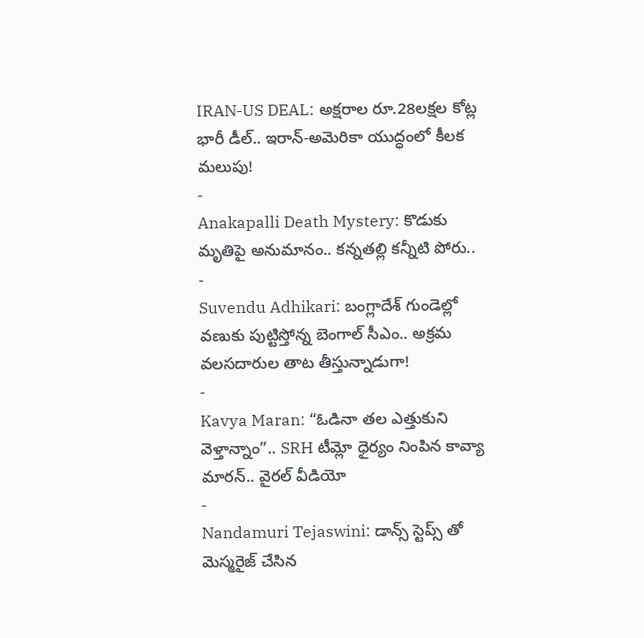IRAN-US DEAL: అక్షరాల రూ.28లక్షల కోట్ల భారీ డీల్.. ఇరాన్-అమెరికా యుద్ధంలో కీలక మలుపు!
-
Anakapalli Death Mystery: కొడుకు మృతిపై అనుమానం.. కన్నతల్లి కన్నీటి పోరు..
-
Suvendu Adhikari: బంగ్లాదేశ్ గుండెల్లో వణుకు పుట్టిస్తోన్న బెంగాల్ సీఎం.. అక్రమ వలసదారుల తాట తీస్తున్నాడుగా!
-
Kavya Maran: “ఓడినా తల ఎత్తుకుని వెళ్తాన్నాం”.. SRH టీమ్లో ధైర్యం నింపిన కావ్యా మారన్.. వైరల్ వీడియో
-
Nandamuri Tejaswini: డాన్స్ స్టెప్స్ తో మెస్మరైజ్ చేసిన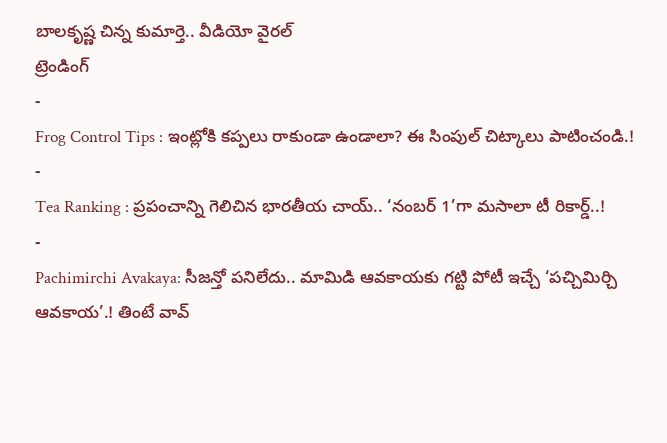బాలకృష్ణ చిన్న కుమార్తె.. వీడియో వైరల్
ట్రెండింగ్
-
Frog Control Tips : ఇంట్లోకి కప్పలు రాకుండా ఉండాలా? ఈ సింపుల్ చిట్కాలు పాటించండి.!
-
Tea Ranking : ప్రపంచాన్ని గెలిచిన భారతీయ చాయ్.. ‘నంబర్ 1’గా మసాలా టీ రికార్డ్..!
-
Pachimirchi Avakaya: సీజన్తో పనిలేదు.. మామిడి ఆవకాయకు గట్టి పోటీ ఇచ్చే ‘పచ్చిమిర్చి ఆవకాయ’.! తింటే వావ్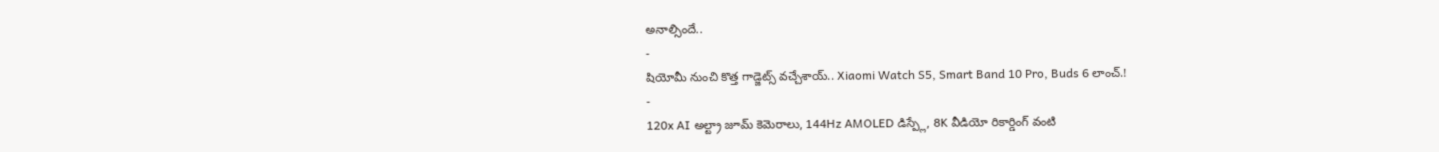అనాల్సిందే..
-
షియోమీ నుంచి కొత్త గాడ్జెట్స్ వచ్చేశాయ్.. Xiaomi Watch S5, Smart Band 10 Pro, Buds 6 లాంచ్.!
-
120x AI అల్ట్రా జూమ్ కెమెరాలు, 144Hz AMOLED డిస్ప్లే, 8K వీడియో రికార్డింగ్ వంటి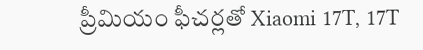ప్రీమియం ఫీచర్లతో Xiaomi 17T, 17T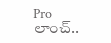Pro లాంచ్..